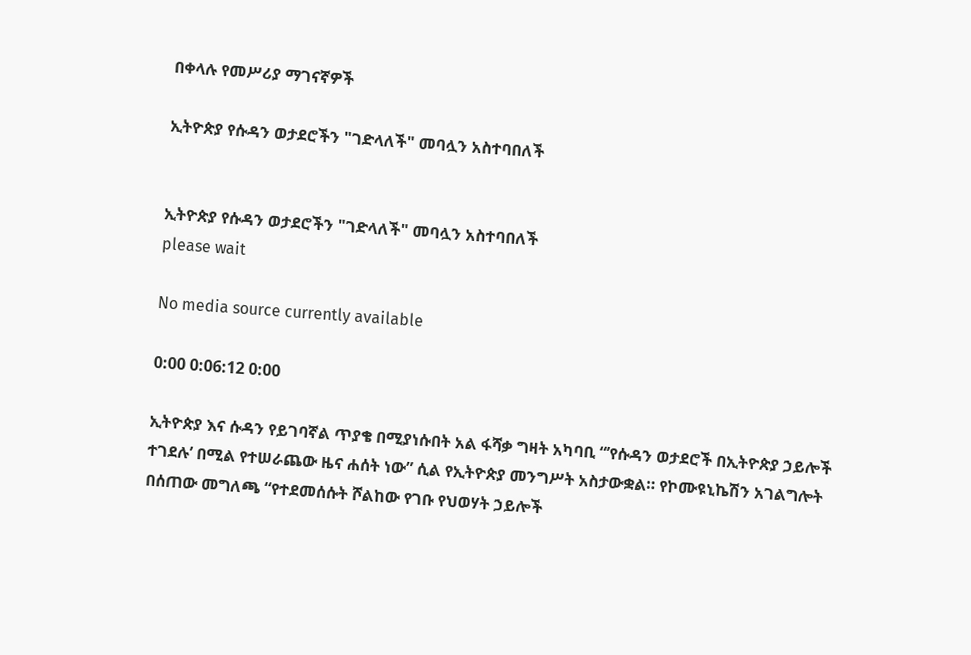በቀላሉ የመሥሪያ ማገናኛዎች

ኢትዮጵያ የሱዳን ወታደሮችን "ገድላለች" መባሏን አስተባበለች


ኢትዮጵያ የሱዳን ወታደሮችን "ገድላለች" መባሏን አስተባበለች
please wait

No media source currently available

0:00 0:06:12 0:00

ኢትዮጵያ እና ሱዳን የይገባኛል ጥያቄ በሚያነሱበት አል ፋሻቃ ግዛት አካባቢ “’የሱዳን ወታደሮች በኢትዮጵያ ኃይሎች ተገደሉ’ በሚል የተሠራጨው ዜና ሐሰት ነው” ሲል የኢትዮጵያ መንግሥት አስታውቋል። የኮሙዩኒኬሽን አገልግሎት በሰጠው መግለጫ “የተደመሰሱት ሾልከው የገቡ የህወሃት ኃይሎች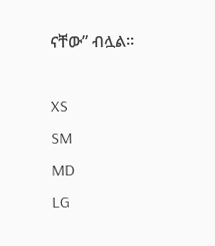ናቸው” ብሏል።

XS
SM
MD
LG